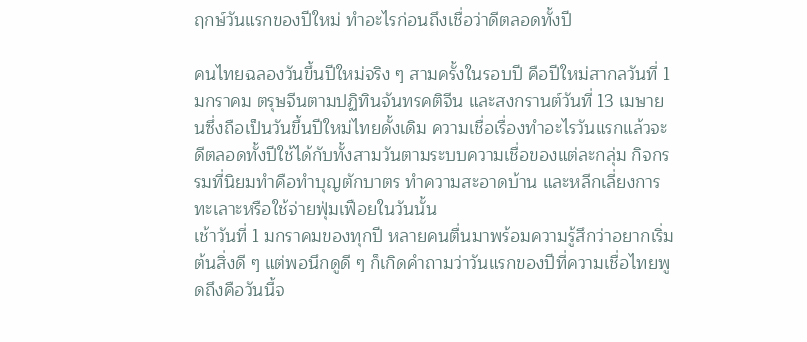ฤกษ์วันแรกของปีใหม่ ทำอะไรก่อนถึงเชื่อว่าดีตลอดทั้งปี

คนไทยฉลองวันขึ้นปีใหม่จริง ๆ สามครั้งในรอบปี คือปีใหม่สากลวันที่ 1 มกราคม ตรุษจีนตามปฏิทินจันทรคติจีน และสงกรานต์วันที่ 13 เมษายนซึ่งถือเป็นวันขึ้นปีใหม่ไทยดั้งเดิม ความเชื่อเรื่องทำอะไรวันแรกแล้วจะดีตลอดทั้งปีใช้ได้กับทั้งสามวันตามระบบความเชื่อของแต่ละกลุ่ม กิจกรรมที่นิยมทำคือทำบุญตักบาตร ทำความสะอาดบ้าน และหลีกเลี่ยงการทะเลาะหรือใช้จ่ายฟุ่มเฟือยในวันนั้น
เช้าวันที่ 1 มกราคมของทุกปี หลายคนตื่นมาพร้อมความรู้สึกว่าอยากเริ่มต้นสิ่งดี ๆ แต่พอนึกดูดี ๆ ก็เกิดคำถามว่าวันแรกของปีที่ความเชื่อไทยพูดถึงคือวันนี้จ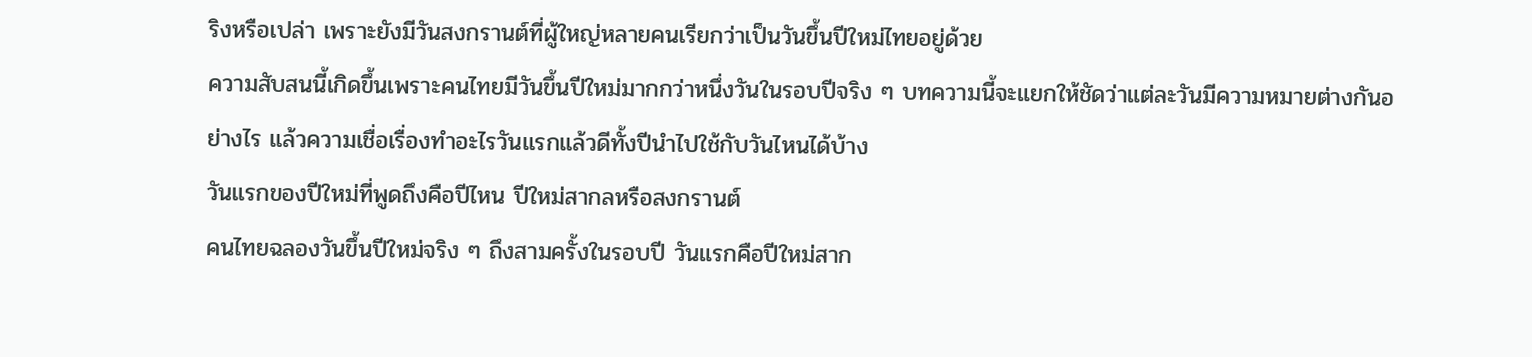ริงหรือเปล่า เพราะยังมีวันสงกรานต์ที่ผู้ใหญ่หลายคนเรียกว่าเป็นวันขึ้นปีใหม่ไทยอยู่ด้วย
ความสับสนนี้เกิดขึ้นเพราะคนไทยมีวันขึ้นปีใหม่มากกว่าหนึ่งวันในรอบปีจริง ๆ บทความนี้จะแยกให้ชัดว่าแต่ละวันมีความหมายต่างกันอย่างไร แล้วความเชื่อเรื่องทำอะไรวันแรกแล้วดีทั้งปีนำไปใช้กับวันไหนได้บ้าง
วันแรกของปีใหม่ที่พูดถึงคือปีไหน ปีใหม่สากลหรือสงกรานต์
คนไทยฉลองวันขึ้นปีใหม่จริง ๆ ถึงสามครั้งในรอบปี วันแรกคือปีใหม่สาก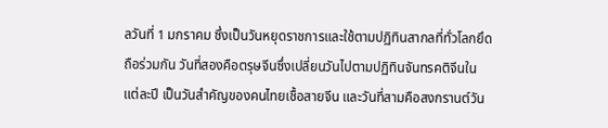ลวันที่ 1 มกราคม ซึ่งเป็นวันหยุดราชการและใช้ตามปฏิทินสากลที่ทั่วโลกยึดถือร่วมกัน วันที่สองคือตรุษจีนซึ่งเปลี่ยนวันไปตามปฏิทินจันทรคติจีนในแต่ละปี เป็นวันสำคัญของคนไทยเชื้อสายจีน และวันที่สามคือสงกรานต์วัน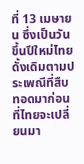ที่ 13 เมษายน ซึ่งเป็นวันขึ้นปีใหม่ไทยดั้งเดิมตามประเพณีที่สืบทอดมาก่อนที่ไทยจะเปลี่ยนมา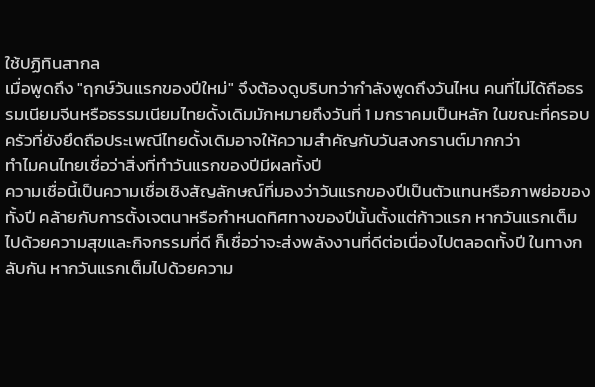ใช้ปฏิทินสากล
เมื่อพูดถึง "ฤกษ์วันแรกของปีใหม่" จึงต้องดูบริบทว่ากำลังพูดถึงวันไหน คนที่ไม่ได้ถือธรรมเนียมจีนหรือธรรมเนียมไทยดั้งเดิมมักหมายถึงวันที่ 1 มกราคมเป็นหลัก ในขณะที่ครอบครัวที่ยังยึดถือประเพณีไทยดั้งเดิมอาจให้ความสำคัญกับวันสงกรานต์มากกว่า
ทำไมคนไทยเชื่อว่าสิ่งที่ทำวันแรกของปีมีผลทั้งปี
ความเชื่อนี้เป็นความเชื่อเชิงสัญลักษณ์ที่มองว่าวันแรกของปีเป็นตัวแทนหรือภาพย่อของทั้งปี คล้ายกับการตั้งเจตนาหรือกำหนดทิศทางของปีนั้นตั้งแต่ก้าวแรก หากวันแรกเต็มไปด้วยความสุขและกิจกรรมที่ดี ก็เชื่อว่าจะส่งพลังงานที่ดีต่อเนื่องไปตลอดทั้งปี ในทางกลับกัน หากวันแรกเต็มไปด้วยความ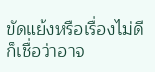ขัดแย้งหรือเรื่องไม่ดี ก็เชื่อว่าอาจ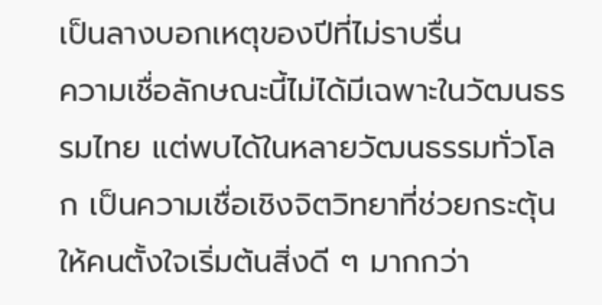เป็นลางบอกเหตุของปีที่ไม่ราบรื่น
ความเชื่อลักษณะนี้ไม่ได้มีเฉพาะในวัฒนธรรมไทย แต่พบได้ในหลายวัฒนธรรมทั่วโลก เป็นความเชื่อเชิงจิตวิทยาที่ช่วยกระตุ้นให้คนตั้งใจเริ่มต้นสิ่งดี ๆ มากกว่า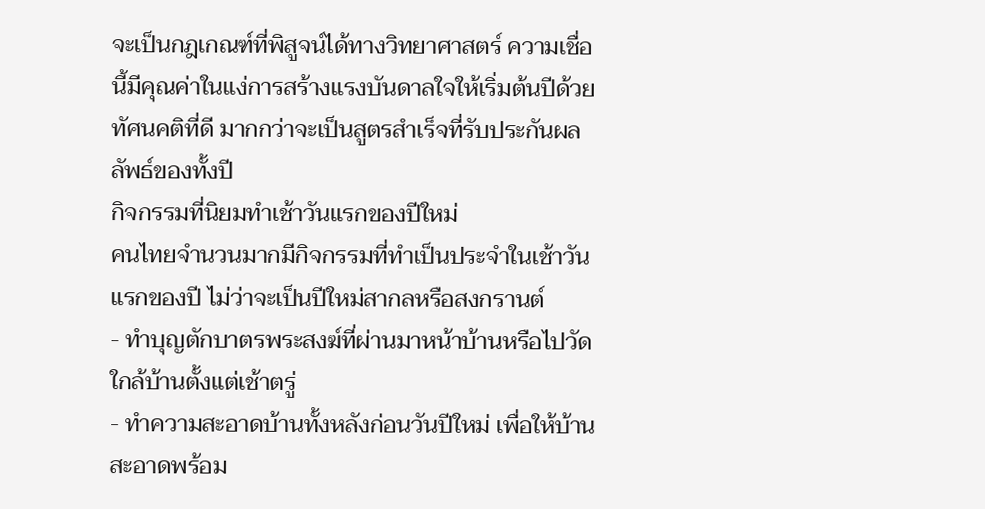จะเป็นกฎเกณฑ์ที่พิสูจน์ได้ทางวิทยาศาสตร์ ความเชื่อนี้มีคุณค่าในแง่การสร้างแรงบันดาลใจให้เริ่มต้นปีด้วยทัศนคติที่ดี มากกว่าจะเป็นสูตรสำเร็จที่รับประกันผลลัพธ์ของทั้งปี
กิจกรรมที่นิยมทำเช้าวันแรกของปีใหม่
คนไทยจำนวนมากมีกิจกรรมที่ทำเป็นประจำในเช้าวันแรกของปี ไม่ว่าจะเป็นปีใหม่สากลหรือสงกรานต์
- ทำบุญตักบาตรพระสงฆ์ที่ผ่านมาหน้าบ้านหรือไปวัดใกล้บ้านตั้งแต่เช้าตรู่
- ทำความสะอาดบ้านทั้งหลังก่อนวันปีใหม่ เพื่อให้บ้านสะอาดพร้อม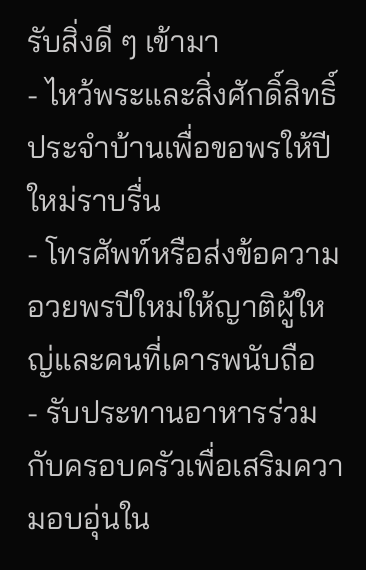รับสิ่งดี ๆ เข้ามา
- ไหว้พระและสิ่งศักดิ์สิทธิ์ประจำบ้านเพื่อขอพรให้ปีใหม่ราบรื่น
- โทรศัพท์หรือส่งข้อความอวยพรปีใหม่ให้ญาติผู้ใหญ่และคนที่เคารพนับถือ
- รับประทานอาหารร่วมกับครอบครัวเพื่อเสริมความอบอุ่นใน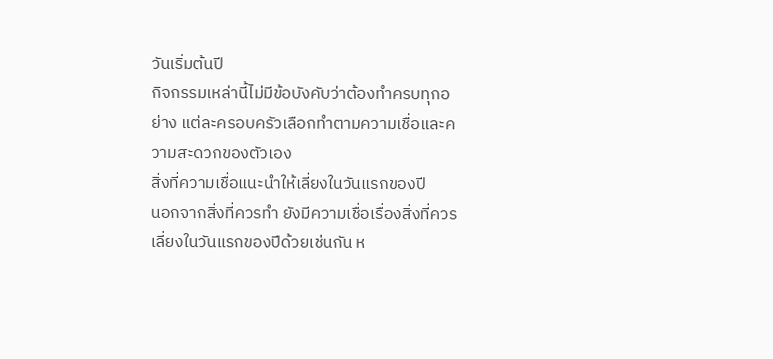วันเริ่มต้นปี
กิจกรรมเหล่านี้ไม่มีข้อบังคับว่าต้องทำครบทุกอย่าง แต่ละครอบครัวเลือกทำตามความเชื่อและความสะดวกของตัวเอง
สิ่งที่ความเชื่อแนะนำให้เลี่ยงในวันแรกของปี
นอกจากสิ่งที่ควรทำ ยังมีความเชื่อเรื่องสิ่งที่ควรเลี่ยงในวันแรกของปีด้วยเช่นกัน ห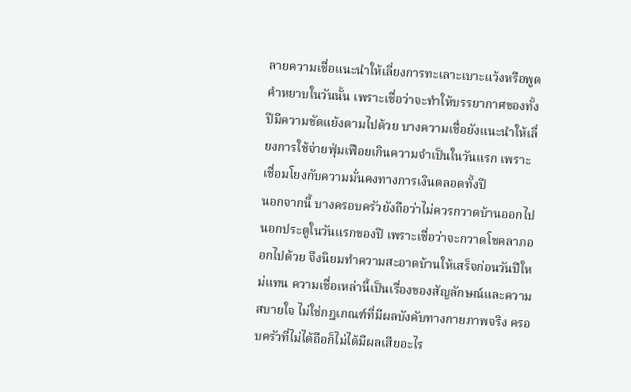ลายความเชื่อแนะนำให้เลี่ยงการทะเลาะเบาะแว้งหรือพูดคำหยาบในวันนั้น เพราะเชื่อว่าจะทำให้บรรยากาศของทั้งปีมีความขัดแย้งตามไปด้วย บางความเชื่อยังแนะนำให้เลี่ยงการใช้จ่ายฟุ่มเฟือยเกินความจำเป็นในวันแรก เพราะเชื่อมโยงกับความมั่นคงทางการเงินตลอดทั้งปี
นอกจากนี้ บางครอบครัวยังถือว่าไม่ควรกวาดบ้านออกไปนอกประตูในวันแรกของปี เพราะเชื่อว่าจะกวาดโชคลาภออกไปด้วย จึงนิยมทำความสะอาดบ้านให้เสร็จก่อนวันปีใหม่แทน ความเชื่อเหล่านี้เป็นเรื่องของสัญลักษณ์และความสบายใจ ไม่ใช่กฎเกณฑ์ที่มีผลบังคับทางกายภาพจริง ครอบครัวที่ไม่ได้ถือก็ไม่ได้มีผลเสียอะไร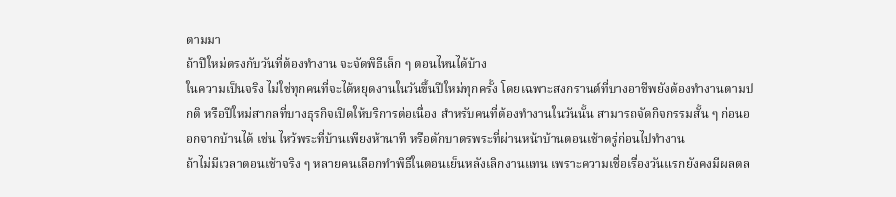ตามมา
ถ้าปีใหม่ตรงกับวันที่ต้องทำงาน จะจัดพิธีเล็ก ๆ ตอนไหนได้บ้าง
ในความเป็นจริง ไม่ใช่ทุกคนที่จะได้หยุดงานในวันขึ้นปีใหม่ทุกครั้ง โดยเฉพาะสงกรานต์ที่บางอาชีพยังต้องทำงานตามปกติ หรือปีใหม่สากลที่บางธุรกิจเปิดให้บริการต่อเนื่อง สำหรับคนที่ต้องทำงานในวันนั้น สามารถจัดกิจกรรมสั้น ๆ ก่อนออกจากบ้านได้ เช่น ไหว้พระที่บ้านเพียงห้านาที หรือตักบาตรพระที่ผ่านหน้าบ้านตอนเช้าตรู่ก่อนไปทำงาน
ถ้าไม่มีเวลาตอนเช้าจริง ๆ หลายคนเลือกทำพิธีในตอนเย็นหลังเลิกงานแทน เพราะความเชื่อเรื่องวันแรกยังคงมีผลตล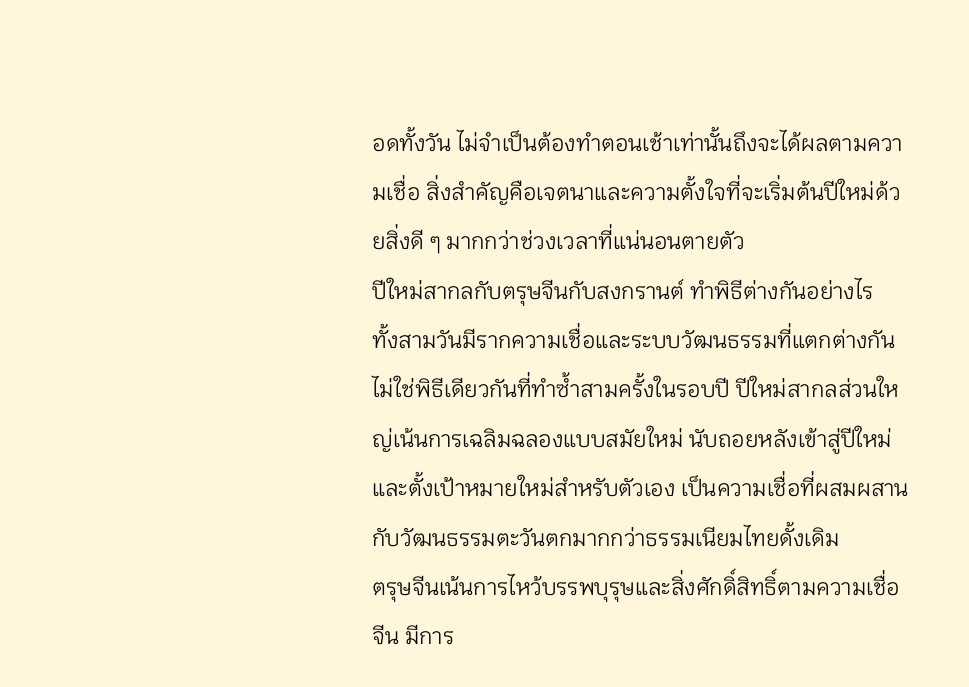อดทั้งวัน ไม่จำเป็นต้องทำตอนเช้าเท่านั้นถึงจะได้ผลตามความเชื่อ สิ่งสำคัญคือเจตนาและความตั้งใจที่จะเริ่มต้นปีใหม่ด้วยสิ่งดี ๆ มากกว่าช่วงเวลาที่แน่นอนตายตัว
ปีใหม่สากลกับตรุษจีนกับสงกรานต์ ทำพิธีต่างกันอย่างไร
ทั้งสามวันมีรากความเชื่อและระบบวัฒนธรรมที่แตกต่างกัน ไม่ใช่พิธีเดียวกันที่ทำซ้ำสามครั้งในรอบปี ปีใหม่สากลส่วนใหญ่เน้นการเฉลิมฉลองแบบสมัยใหม่ นับถอยหลังเข้าสู่ปีใหม่และตั้งเป้าหมายใหม่สำหรับตัวเอง เป็นความเชื่อที่ผสมผสานกับวัฒนธรรมตะวันตกมากกว่าธรรมเนียมไทยดั้งเดิม
ตรุษจีนเน้นการไหว้บรรพบุรุษและสิ่งศักดิ์สิทธิ์ตามความเชื่อจีน มีการ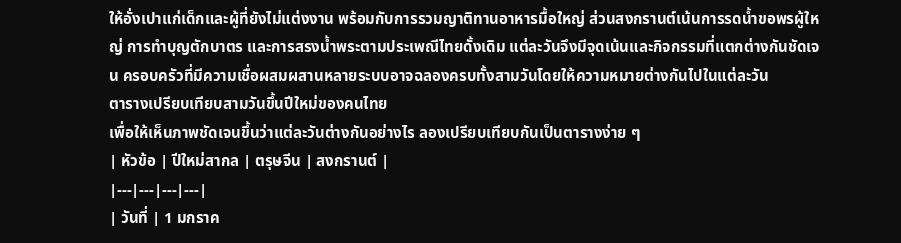ให้อั่งเปาแก่เด็กและผู้ที่ยังไม่แต่งงาน พร้อมกับการรวมญาติทานอาหารมื้อใหญ่ ส่วนสงกรานต์เน้นการรดน้ำขอพรผู้ใหญ่ การทำบุญตักบาตร และการสรงน้ำพระตามประเพณีไทยดั้งเดิม แต่ละวันจึงมีจุดเน้นและกิจกรรมที่แตกต่างกันชัดเจน ครอบครัวที่มีความเชื่อผสมผสานหลายระบบอาจฉลองครบทั้งสามวันโดยให้ความหมายต่างกันไปในแต่ละวัน
ตารางเปรียบเทียบสามวันขึ้นปีใหม่ของคนไทย
เพื่อให้เห็นภาพชัดเจนขึ้นว่าแต่ละวันต่างกันอย่างไร ลองเปรียบเทียบกันเป็นตารางง่าย ๆ
| หัวข้อ | ปีใหม่สากล | ตรุษจีน | สงกรานต์ |
|---|---|---|---|
| วันที่ | 1 มกราค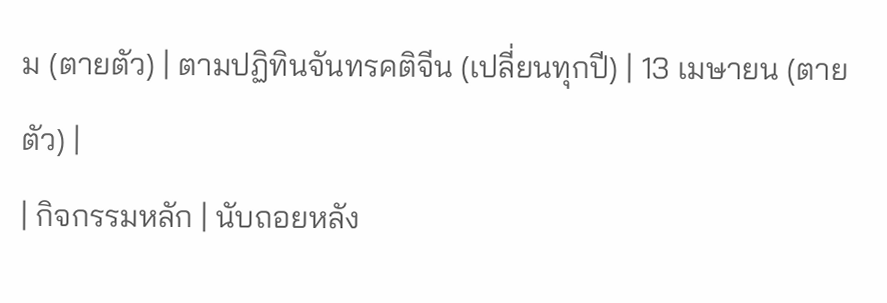ม (ตายตัว) | ตามปฏิทินจันทรคติจีน (เปลี่ยนทุกปี) | 13 เมษายน (ตายตัว) |
| กิจกรรมหลัก | นับถอยหลัง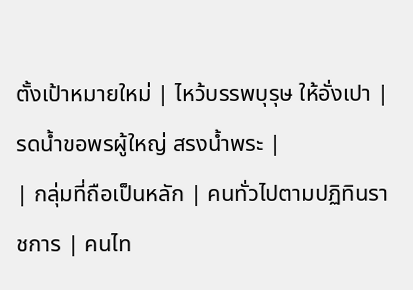ตั้งเป้าหมายใหม่ | ไหว้บรรพบุรุษ ให้อั่งเปา | รดน้ำขอพรผู้ใหญ่ สรงน้ำพระ |
| กลุ่มที่ถือเป็นหลัก | คนทั่วไปตามปฏิทินราชการ | คนไท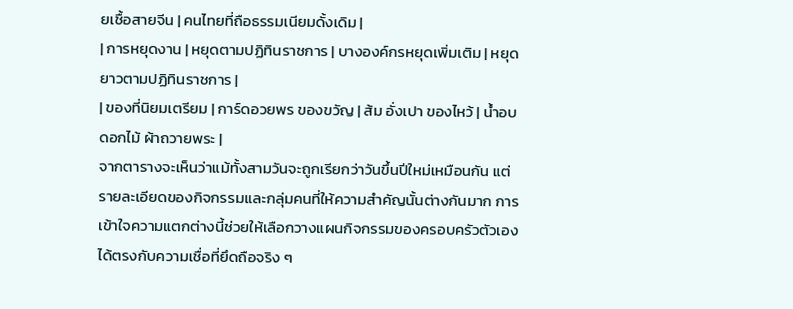ยเชื้อสายจีน | คนไทยที่ถือธรรมเนียมดั้งเดิม |
| การหยุดงาน | หยุดตามปฏิทินราชการ | บางองค์กรหยุดเพิ่มเติม | หยุดยาวตามปฏิทินราชการ |
| ของที่นิยมเตรียม | การ์ดอวยพร ของขวัญ | ส้ม อั่งเปา ของไหว้ | น้ำอบ ดอกไม้ ผ้าถวายพระ |
จากตารางจะเห็นว่าแม้ทั้งสามวันจะถูกเรียกว่าวันขึ้นปีใหม่เหมือนกัน แต่รายละเอียดของกิจกรรมและกลุ่มคนที่ให้ความสำคัญนั้นต่างกันมาก การเข้าใจความแตกต่างนี้ช่วยให้เลือกวางแผนกิจกรรมของครอบครัวตัวเองได้ตรงกับความเชื่อที่ยึดถือจริง ๆ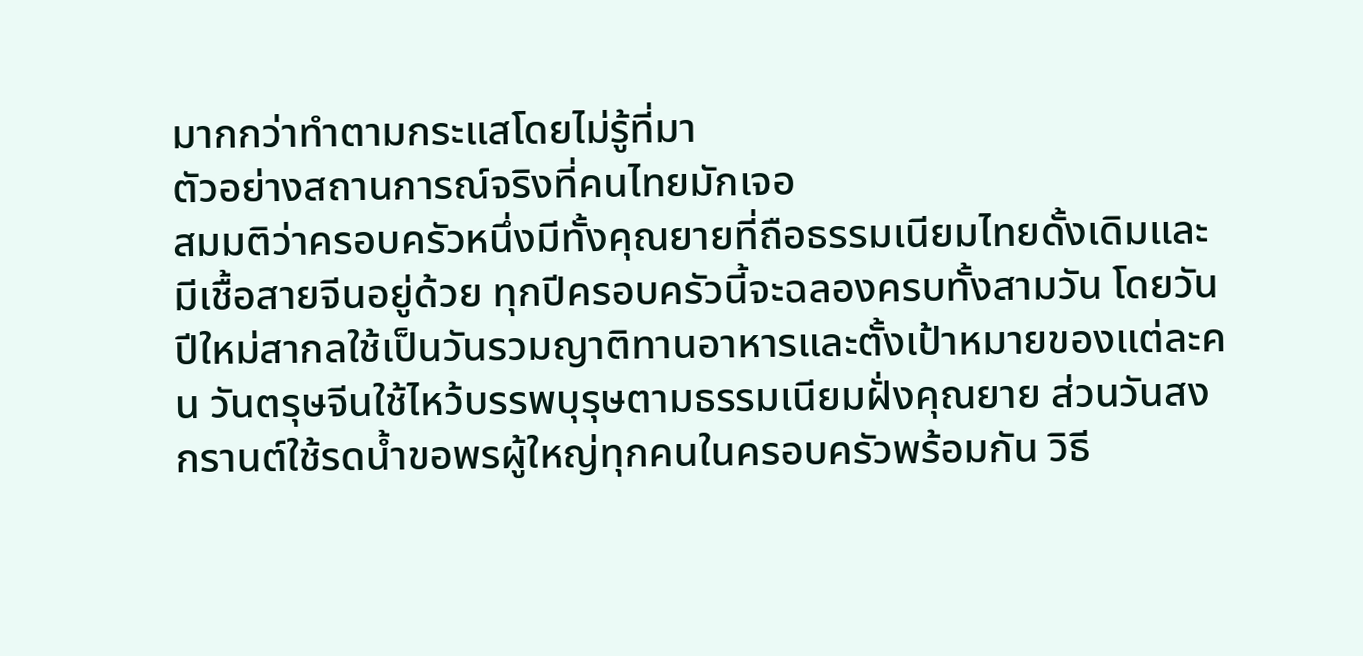มากกว่าทำตามกระแสโดยไม่รู้ที่มา
ตัวอย่างสถานการณ์จริงที่คนไทยมักเจอ
สมมติว่าครอบครัวหนึ่งมีทั้งคุณยายที่ถือธรรมเนียมไทยดั้งเดิมและมีเชื้อสายจีนอยู่ด้วย ทุกปีครอบครัวนี้จะฉลองครบทั้งสามวัน โดยวันปีใหม่สากลใช้เป็นวันรวมญาติทานอาหารและตั้งเป้าหมายของแต่ละคน วันตรุษจีนใช้ไหว้บรรพบุรุษตามธรรมเนียมฝั่งคุณยาย ส่วนวันสงกรานต์ใช้รดน้ำขอพรผู้ใหญ่ทุกคนในครอบครัวพร้อมกัน วิธี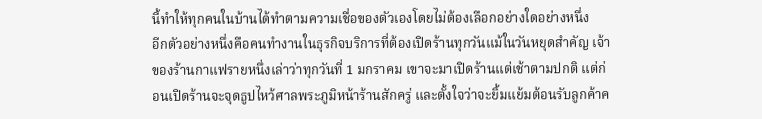นี้ทำให้ทุกคนในบ้านได้ทำตามความเชื่อของตัวเองโดยไม่ต้องเลือกอย่างใดอย่างหนึ่ง
อีกตัวอย่างหนึ่งคือคนทำงานในธุรกิจบริการที่ต้องเปิดร้านทุกวันแม้ในวันหยุดสำคัญ เจ้าของร้านกาแฟรายหนึ่งเล่าว่าทุกวันที่ 1 มกราคม เขาจะมาเปิดร้านแต่เช้าตามปกติ แต่ก่อนเปิดร้านจะจุดธูปไหว้ศาลพระภูมิหน้าร้านสักครู่ และตั้งใจว่าจะยิ้มแย้มต้อนรับลูกค้าค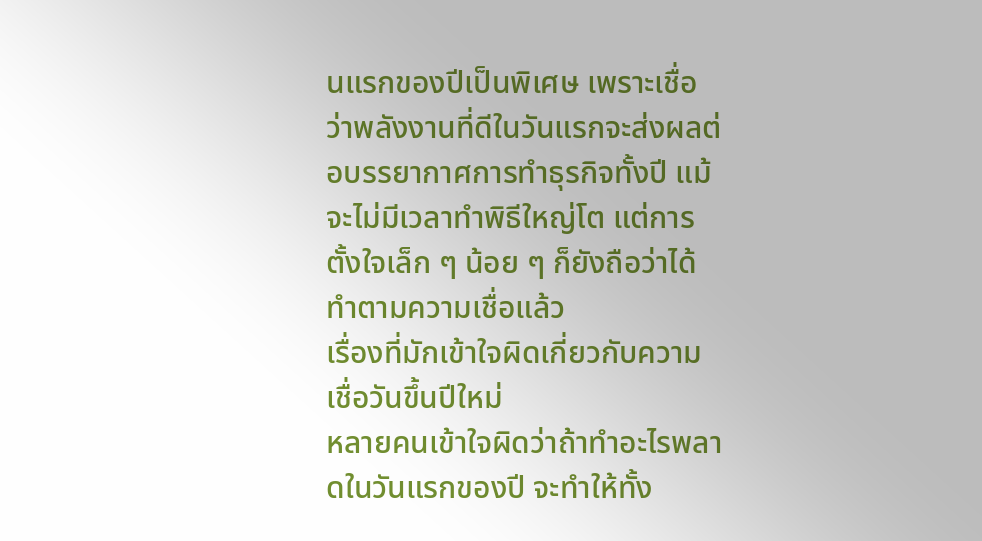นแรกของปีเป็นพิเศษ เพราะเชื่อว่าพลังงานที่ดีในวันแรกจะส่งผลต่อบรรยากาศการทำธุรกิจทั้งปี แม้จะไม่มีเวลาทำพิธีใหญ่โต แต่การตั้งใจเล็ก ๆ น้อย ๆ ก็ยังถือว่าได้ทำตามความเชื่อแล้ว
เรื่องที่มักเข้าใจผิดเกี่ยวกับความเชื่อวันขึ้นปีใหม่
หลายคนเข้าใจผิดว่าถ้าทำอะไรพลาดในวันแรกของปี จะทำให้ทั้ง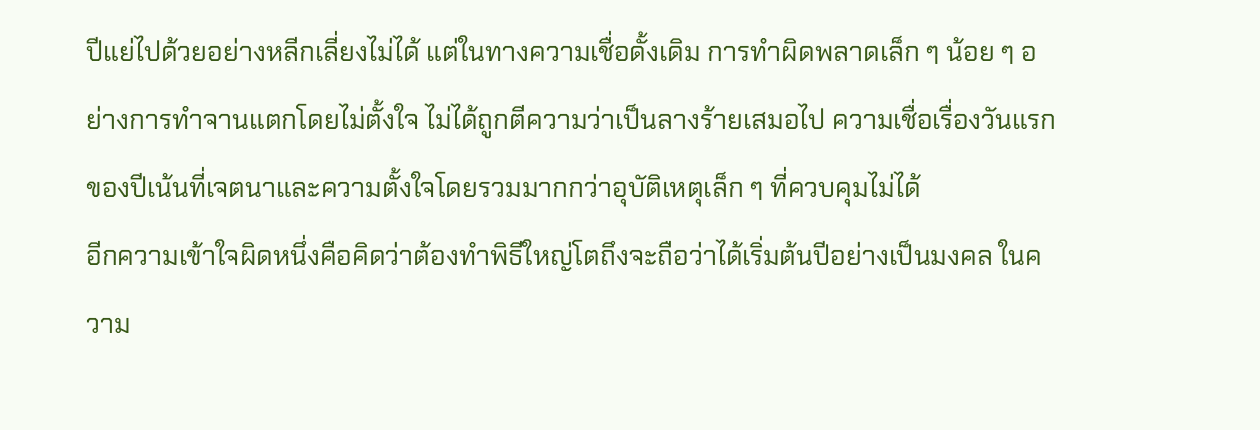ปีแย่ไปด้วยอย่างหลีกเลี่ยงไม่ได้ แต่ในทางความเชื่อดั้งเดิม การทำผิดพลาดเล็ก ๆ น้อย ๆ อย่างการทำจานแตกโดยไม่ตั้งใจ ไม่ได้ถูกตีความว่าเป็นลางร้ายเสมอไป ความเชื่อเรื่องวันแรกของปีเน้นที่เจตนาและความตั้งใจโดยรวมมากกว่าอุบัติเหตุเล็ก ๆ ที่ควบคุมไม่ได้
อีกความเข้าใจผิดหนึ่งคือคิดว่าต้องทำพิธีใหญ่โตถึงจะถือว่าได้เริ่มต้นปีอย่างเป็นมงคล ในความ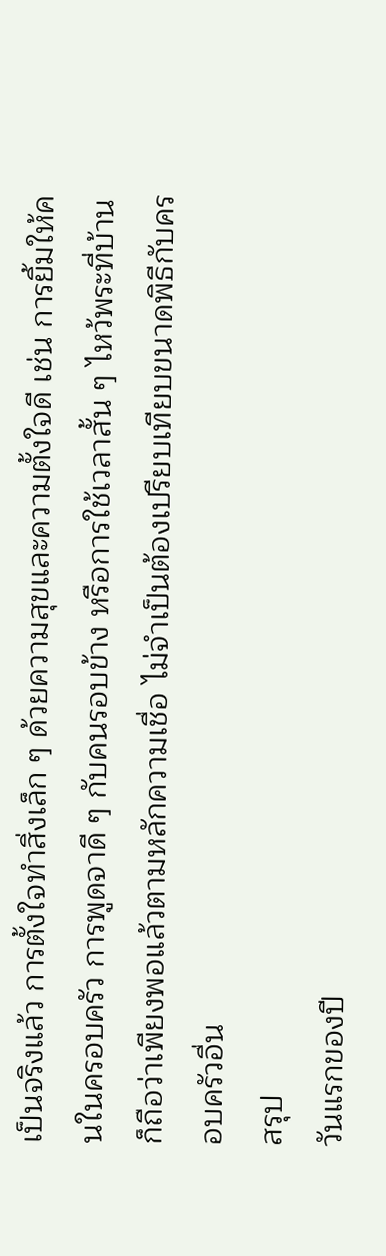เป็นจริงแล้ว การตั้งใจทำสิ่งเล็ก ๆ ด้วยความสุขและความตั้งใจดี เช่น การยิ้มให้คนในครอบครัว การพูดจาดี ๆ กับคนรอบข้าง หรือการใช้เวลาสั้น ๆ ไหว้พระที่บ้าน ก็ถือว่าเพียงพอแล้วตามหลักความเชื่อ ไม่จำเป็นต้องเปรียบเทียบขนาดพิธีกับครอบครัวอื่น
สรุป
วันแรกของปี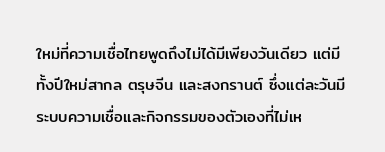ใหม่ที่ความเชื่อไทยพูดถึงไม่ได้มีเพียงวันเดียว แต่มีทั้งปีใหม่สากล ตรุษจีน และสงกรานต์ ซึ่งแต่ละวันมีระบบความเชื่อและกิจกรรมของตัวเองที่ไม่เห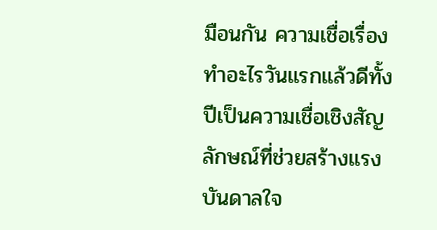มือนกัน ความเชื่อเรื่องทำอะไรวันแรกแล้วดีทั้งปีเป็นความเชื่อเชิงสัญลักษณ์ที่ช่วยสร้างแรงบันดาลใจ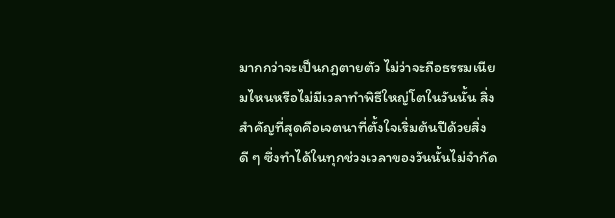มากกว่าจะเป็นกฎตายตัว ไม่ว่าจะถือธรรมเนียมไหนหรือไม่มีเวลาทำพิธีใหญ่โตในวันนั้น สิ่งสำคัญที่สุดคือเจตนาที่ตั้งใจเริ่มต้นปีด้วยสิ่งดี ๆ ซึ่งทำได้ในทุกช่วงเวลาของวันนั้นไม่จำกัด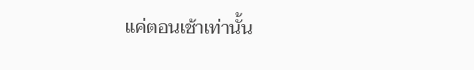แค่ตอนเช้าเท่านั้น